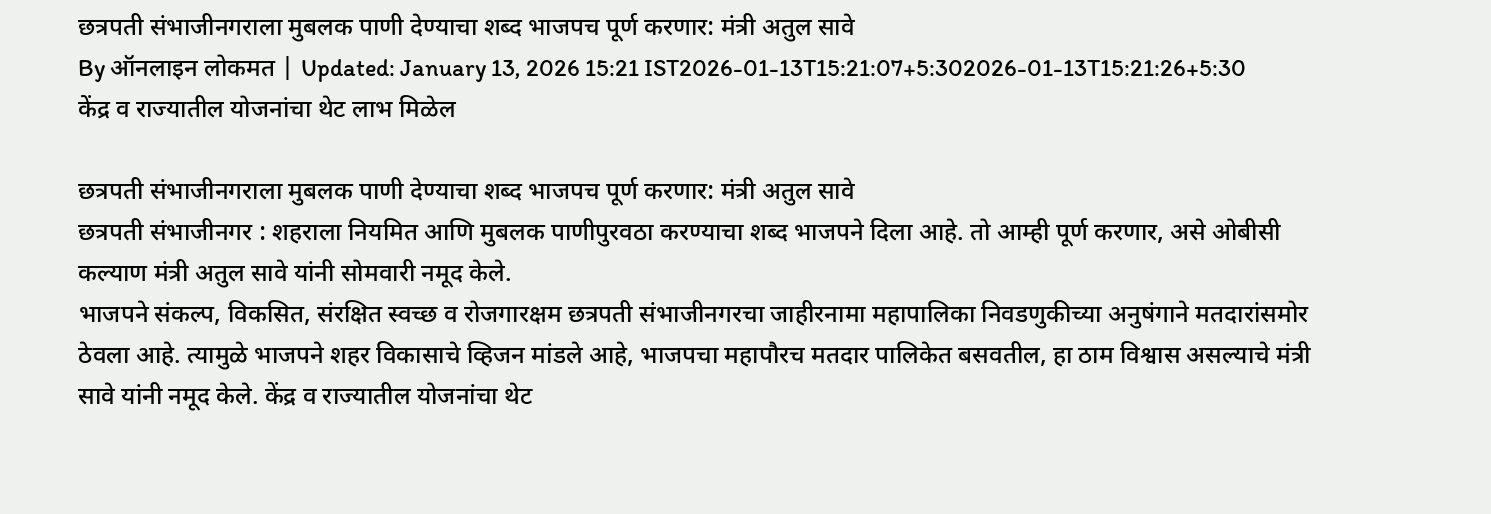छत्रपती संभाजीनगराला मुबलक पाणी देण्याचा शब्द भाजपच पूर्ण करणार: मंत्री अतुल सावे
By ऑनलाइन लोकमत | Updated: January 13, 2026 15:21 IST2026-01-13T15:21:07+5:302026-01-13T15:21:26+5:30
केंद्र व राज्यातील योजनांचा थेट लाभ मिळेल

छत्रपती संभाजीनगराला मुबलक पाणी देण्याचा शब्द भाजपच पूर्ण करणार: मंत्री अतुल सावे
छत्रपती संभाजीनगर : शहराला नियमित आणि मुबलक पाणीपुरवठा करण्याचा शब्द भाजपने दिला आहे. तो आम्ही पूर्ण करणार, असे ओबीसी कल्याण मंत्री अतुल सावे यांनी सोमवारी नमूद केले.
भाजपने संकल्प, विकसित, संरक्षित स्वच्छ व रोजगारक्षम छत्रपती संभाजीनगरचा जाहीरनामा महापालिका निवडणुकीच्या अनुषंगाने मतदारांसमोर ठेवला आहे. त्यामुळे भाजपने शहर विकासाचे व्हिजन मांडले आहे, भाजपचा महापौरच मतदार पालिकेत बसवतील, हा ठाम विश्वास असल्याचे मंत्री सावे यांनी नमूद केले. केंद्र व राज्यातील योजनांचा थेट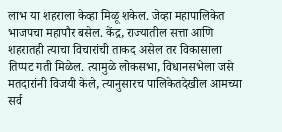लाभ या शहराला केव्हा मिळू शकेल. जेव्हा महापालिकेत भाजपचा महापौर बसेल. केंद्र, राज्यातील सत्ता आणि शहरातही त्याचा विचारांची ताकद असेल तर विकासाला तिप्पट गती मिळेल. त्यामुळे लोकसभा, विधानसभेला जसे मतदारांनी विजयी केले, त्यानुसारच पालिकेतदेखील आमच्या सर्व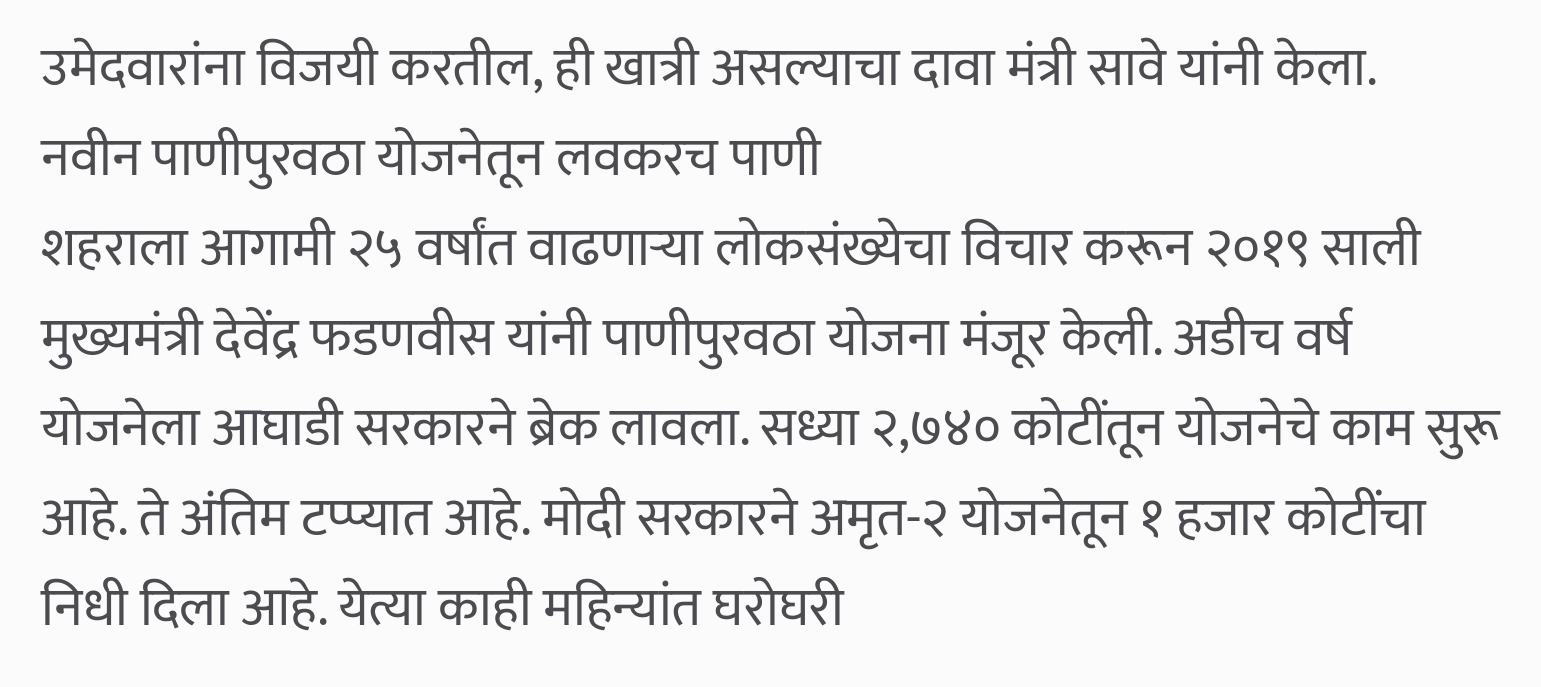उमेदवारांना विजयी करतील, ही खात्री असल्याचा दावा मंत्री सावे यांनी केला.
नवीन पाणीपुरवठा योजनेतून लवकरच पाणी
शहराला आगामी २५ वर्षांत वाढणाऱ्या लोकसंख्येचा विचार करून २०१९ साली मुख्यमंत्री देवेंद्र फडणवीस यांनी पाणीपुरवठा योजना मंजूर केली. अडीच वर्ष योजनेला आघाडी सरकारने ब्रेक लावला. सध्या २,७४० कोटींतून योजनेचे काम सुरू आहे. ते अंतिम टप्प्यात आहे. मोदी सरकारने अमृत-२ योजनेतून १ हजार कोटींचा निधी दिला आहे. येत्या काही महिन्यांत घरोघरी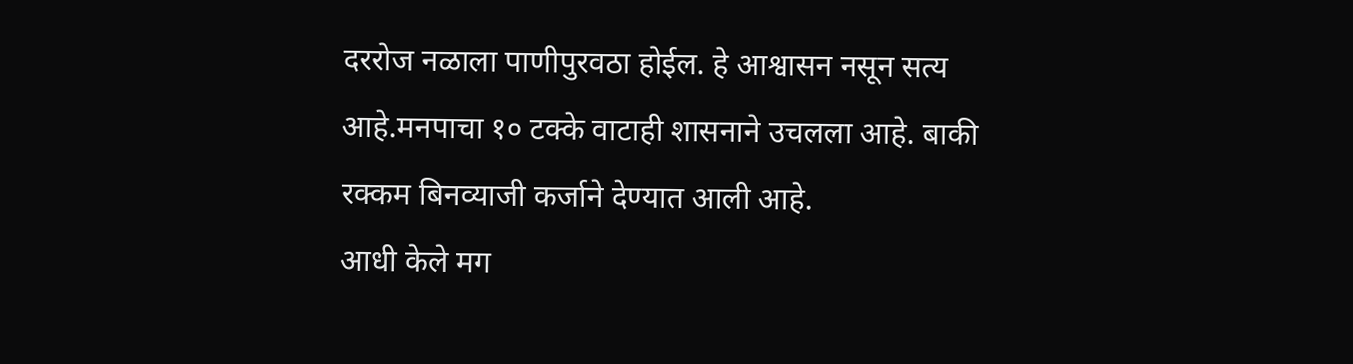दररोज नळाला पाणीपुरवठा होईल. हे आश्वासन नसून सत्य आहे.मनपाचा १० टक्के वाटाही शासनाने उचलला आहे. बाकी रक्कम बिनव्याजी कर्जाने देण्यात आली आहे.
आधी केले मग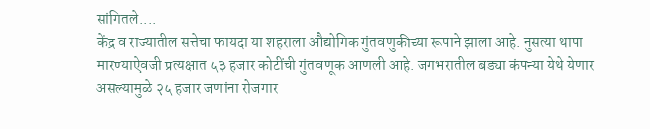सांगितले....
केंद्र व राज्यातील सत्तेचा फायदा या शहराला औद्योगिक गुंतवणुकीच्या रूपाने झाला आहे. नुसत्या थापा मारण्याऐवजी प्रत्यक्षात ५३ हजार कोटींची गुंतवणूक आणली आहे. जगभरातील बड्या कंपन्या येथे येणार असल्यामुळे २५ हजार जणांना रोजगार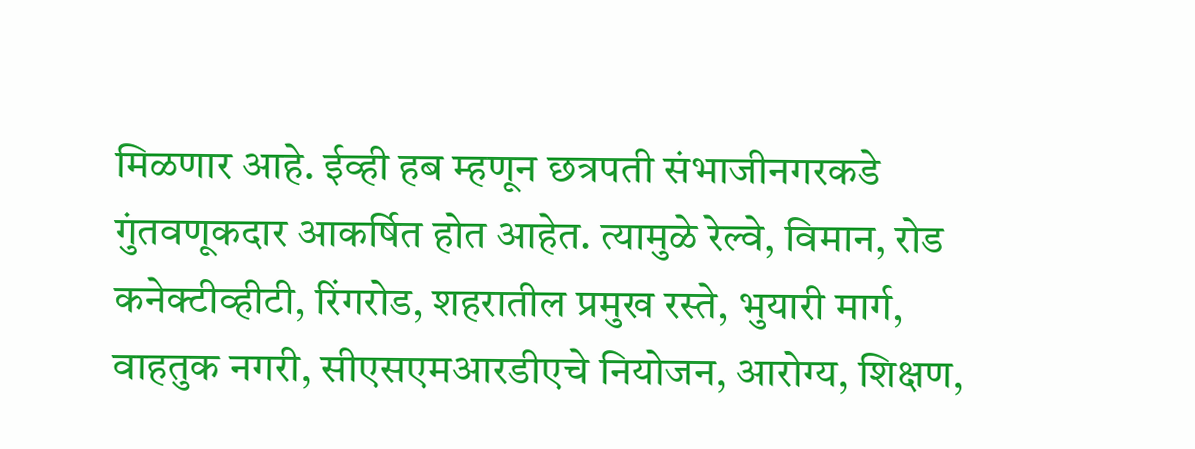मिळणार आहे. ईव्ही हब म्हणून छत्रपती संभाजीनगरकडे गुंतवणूकदार आकर्षित होत आहेत. त्यामुळे रेल्वे, विमान, रोड कनेक्टीव्हीटी, रिंगरोड, शहरातील प्रमुख रस्ते, भुयारी मार्ग, वाहतुक नगरी, सीएसएमआरडीएचे नियोजन, आरोग्य, शिक्षण,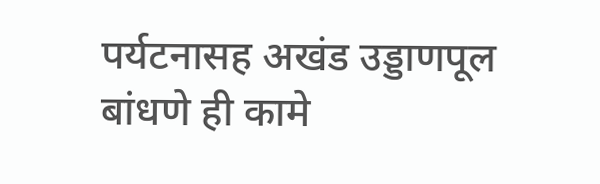पर्यटनासह अखंड उड्डाणपूल बांधणे ही कामे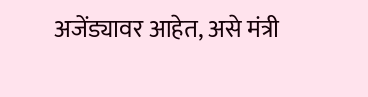अजेंड्यावर आहेत, असे मंत्री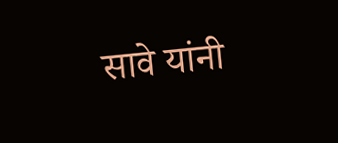सावे यांनी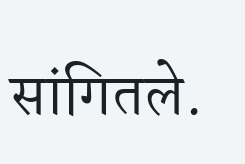सांगितले.